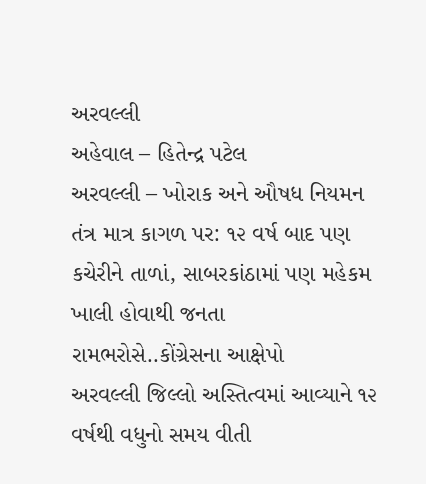અરવલ્લી
અહેવાલ – હિતેન્દ્ર પટેલ
અરવલ્લી – ખોરાક અને ઔષધ નિયમન તંત્ર માત્ર કાગળ પર: ૧૨ વર્ષ બાદ પણ કચેરીને તાળાં, સાબરકાંઠામાં પણ મહેકમ ખાલી હોવાથી જનતા રામભરોસે..કોંગ્રેસના આક્ષેપો
અરવલ્લી જિલ્લો અસ્તિત્વમાં આવ્યાને ૧૨ વર્ષથી વધુનો સમય વીતી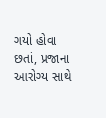ગયો હોવા છતાં, પ્રજાના આરોગ્ય સાથે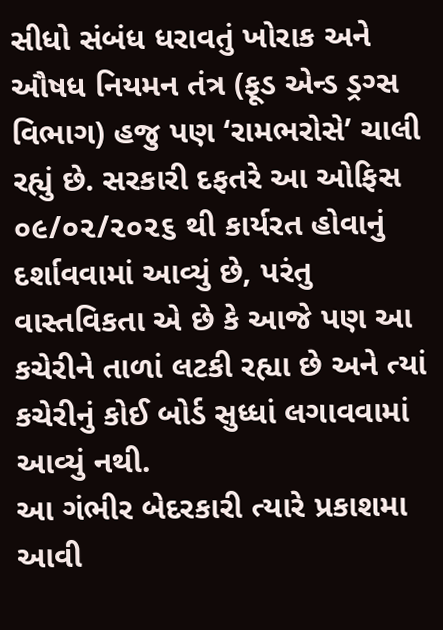સીધો સંબંધ ધરાવતું ખોરાક અને ઔષધ નિયમન તંત્ર (ફૂડ એન્ડ ડ્રગ્સ વિભાગ) હજુ પણ ‘રામભરોસે’ ચાલી રહ્યું છે. સરકારી દફતરે આ ઓફિસ ૦૯/૦૨/૨૦૨૬ થી કાર્યરત હોવાનું દર્શાવવામાં આવ્યું છે, પરંતુ વાસ્તવિકતા એ છે કે આજે પણ આ કચેરીને તાળાં લટકી રહ્યા છે અને ત્યાં કચેરીનું કોઈ બોર્ડ સુધ્ધાં લગાવવામાં આવ્યું નથી.
આ ગંભીર બેદરકારી ત્યારે પ્રકાશમા આવી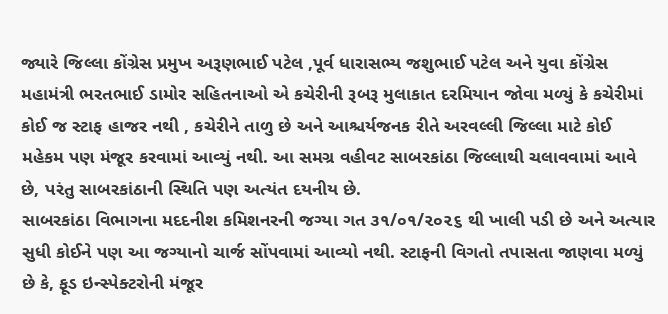જ્યારે જિલ્લા કોંગ્રેસ પ્રમુખ અરૂણભાઈ પટેલ ,પૂર્વ ધારાસભ્ય જશુભાઈ પટેલ અને યુવા કોંગ્રેસ મહામંત્રી ભરતભાઈ ડામોર સહિતનાઓ એ કચેરીની રૂબરૂ મુલાકાત દરમિયાન જોવા મળ્યું કે કચેરીમાં કોઈ જ સ્ટાફ હાજર નથી , કચેરીને તાળુ છે અને આશ્ચર્યજનક રીતે અરવલ્લી જિલ્લા માટે કોઈ મહેકમ પણ મંજૂર કરવામાં આવ્યું નથી. આ સમગ્ર વહીવટ સાબરકાંઠા જિલ્લાથી ચલાવવામાં આવે છે, પરંતુ સાબરકાંઠાની સ્થિતિ પણ અત્યંત દયનીય છે.
સાબરકાંઠા વિભાગના મદદનીશ કમિશનરની જગ્યા ગત ૩૧/૦૧/૨૦૨૬ થી ખાલી પડી છે અને અત્યાર સુધી કોઈને પણ આ જગ્યાનો ચાર્જ સોંપવામાં આવ્યો નથી. સ્ટાફની વિગતો તપાસતા જાણવા મળ્યું છે કે, ફૂડ ઇન્સ્પેક્ટરોની મંજૂર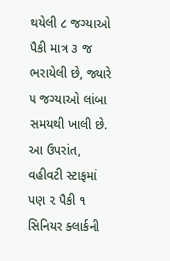થયેલી ૮ જગ્યાઓ પૈકી માત્ર ૩ જ ભરાયેલી છે, જ્યારે ૫ જગ્યાઓ લાંબા સમયથી ખાલી છે. આ ઉપરાંત, વહીવટી સ્ટાફમાં પણ ૨ પૈકી ૧ સિનિયર ક્લાર્કની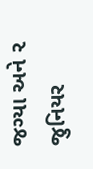જગ્યા અને ૨ જુનિયર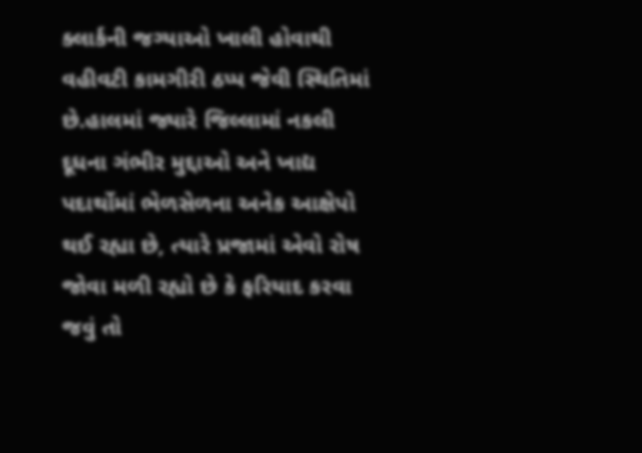ક્લાર્કની જગ્યાઓ ખાલી હોવાથી વહીવટી કામગીરી ઠપ્પ જેવી સ્થિતિમાં છે.હાલમાં જ્યારે જિલ્લામાં નકલી દૂધના ગંભીર મુદ્દાઓ અને ખાદ્ય પદાર્થોમાં ભેળસેળના અનેક આક્ષેપો થઈ રહ્યા છે, ત્યારે પ્રજામાં એવો રોષ જોવા મળી રહ્યો છે કે ફરિયાદ કરવા જવું તો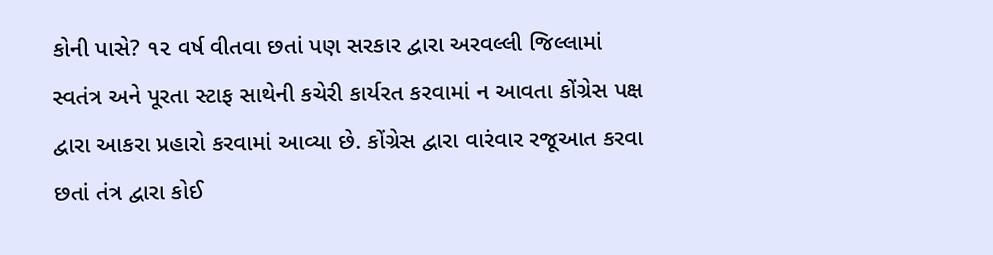કોની પાસે? ૧૨ વર્ષ વીતવા છતાં પણ સરકાર દ્વારા અરવલ્લી જિલ્લામાં સ્વતંત્ર અને પૂરતા સ્ટાફ સાથેની કચેરી કાર્યરત કરવામાં ન આવતા કોંગ્રેસ પક્ષ દ્વારા આકરા પ્રહારો કરવામાં આવ્યા છે. કોંગ્રેસ દ્વારા વારંવાર રજૂઆત કરવા છતાં તંત્ર દ્વારા કોઈ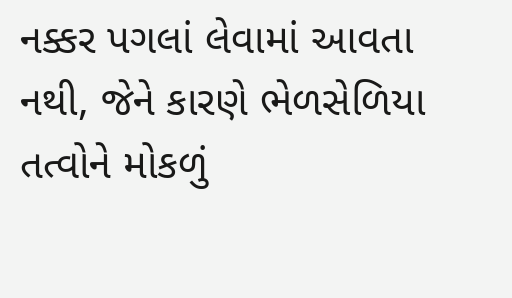નક્કર પગલાં લેવામાં આવતા નથી, જેને કારણે ભેળસેળિયા તત્વોને મોકળું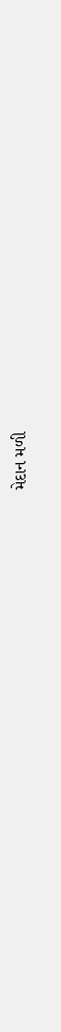મેદાન મળી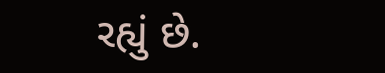રહ્યું છે.